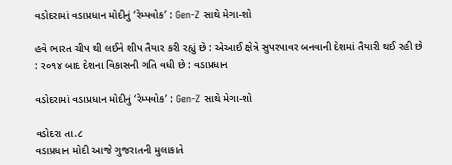વડોદરામાં વડાપ્રધાન મોદીનું ‘રેમ્પવોક’ : Gen-Z સાથે મેગા-શો

હવે ભારત ચીપ થી લઈને શીપ તૈયાર કરી રહ્યું છે : એઆઈ ક્ષેત્રે સુપરપાવર બનવાની દેશમાં તૈયારી થઈ રહી છે : ર૦૧૪ બાદ દેશના વિકાસની ગતિ વધી છે : વડાપ્રધાન

વડોદરામાં વડાપ્રધાન મોદીનું ‘રેમ્પવોક’ : Gen-Z સાથે મેગા-શો

વડોદરા તા.૮
વડાપ્રધાન મોદી આજે ગુજરાતની મુલાકાતે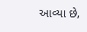આવ્યા છે,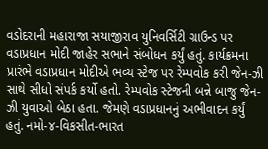વડોદરાની મહારાજા સયાજીરાવ યુનિવર્સિટી ગ્રાઉન્ડ પર વડાપ્રધાન મોદી જાહેર સભાને સંબોધન કર્યું હતું. કાર્યક્રમના પ્રારંભે વડાપ્રધાન મોદીએ ભવ્ય સ્ટેજ પર રેમ્પવોક કરી જેન-ઝી સાથે સીધો સંપર્ક કર્યો હતો. રેમ્પવોક સ્ટેજની બન્ને બાજુ જેન-ઝી યુવાઓ બેઠા હતા. જેમણે વડાપ્રધાનનું અભીવાદન કર્યું હતું. નમો-૪-વિકસીત-ભારત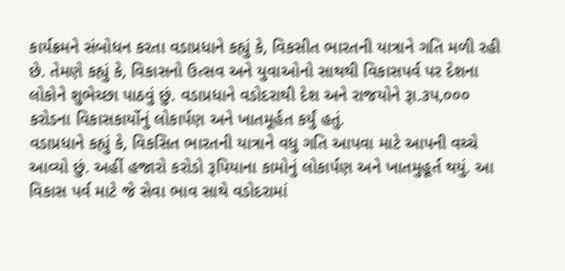કાર્યક્રમને સંબોધન કરતા વડાપ્રધાને કહ્યું કે, વિકસીત ભારતની યાત્રાને ગતિ મળી રહી છે. તેમણે કહ્યું કે, વિકાસનો ઉત્સવ અને યુવાઓનો સાથથી વિકાસપર્વ પર દેશના લોકોને શુભેચ્છા પાઠવું છું. વડાપ્રધાને વડોદરાથી દેશ અને રાજયોને રૂા.૩પ,૦૦૦ કરોડના વિકાસકાર્યોનું લોકાર્પણ અને ખાતમૂર્હત કર્યું હતું.
વડાપ્રધાને કહ્યું કે, વિકસિત ભારતની યાત્રાને વધુ ગતિ આપવા માટે આપની વચ્ચે આવ્યો છું. અહીં હજારો કરોડો રૂપિયાના કામોનું લોકાર્પણ અને ખાતમુહૂર્ત થયું. આ વિકાસ પર્વ માટે જે સેવા ભાવ સાથે વડોદરામાં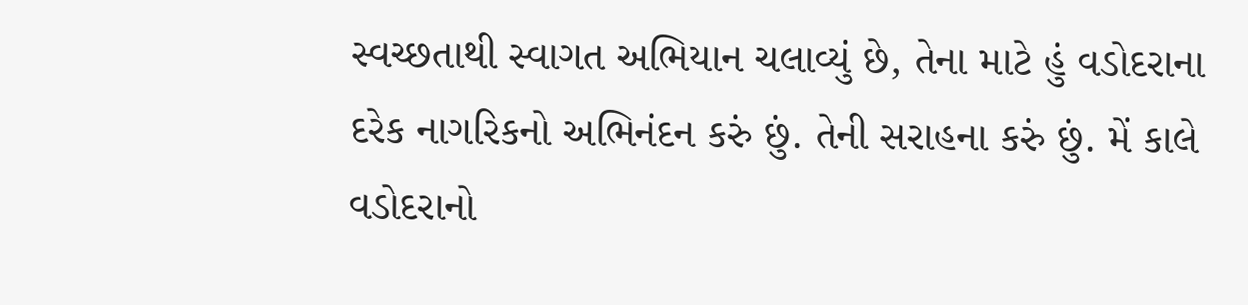સ્વચ્છતાથી સ્વાગત અભિયાન ચલાવ્યું છે, તેના માટે હું વડોદરાના દરેક નાગરિકનો અભિનંદન કરું છું. તેની સરાહના કરું છું. મેં કાલે વડોદરાનો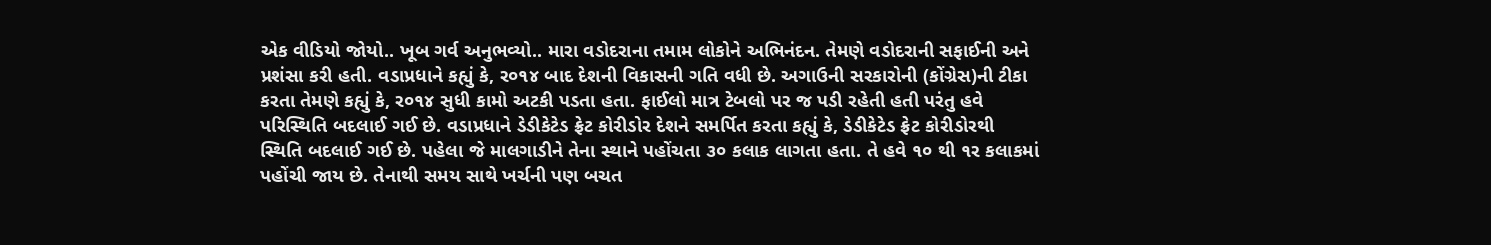એક વીડિયો જોયો.. ખૂબ ગર્વ અનુભવ્યો.. મારા વડોદરાના તમામ લોકોને અભિનંદન. તેમણે વડોદરાની સફાઈની અને પ્રશંસા કરી હતી. વડાપ્રધાને કહ્યું કે, ર૦૧૪ બાદ દેશની વિકાસની ગતિ વધી છે. અગાઉની સરકારોની (કોંગ્રેસ)ની ટીકા કરતા તેમણે કહ્યું કે, ર૦૧૪ સુધી કામો અટકી પડતા હતા. ફાઈલો માત્ર ટેબલો પર જ પડી રહેતી હતી પરંતુ હવે પરિસ્થિતિ બદલાઈ ગઈ છે. વડાપ્રધાને ડેડીકેટેડ ફ્રેટ કોરીડોર દેશને સમર્પિત કરતા કહ્યું કે, ડેડીકેટેડ ફ્રેટ કોરીડોરથી સ્થિતિ બદલાઈ ગઈ છે. પહેલા જે માલગાડીને તેના સ્થાને પહોંચતા ૩૦ કલાક લાગતા હતા. તે હવે ૧૦ થી ૧ર કલાકમાં પહોંચી જાય છે. તેનાથી સમય સાથે ખર્ચની પણ બચત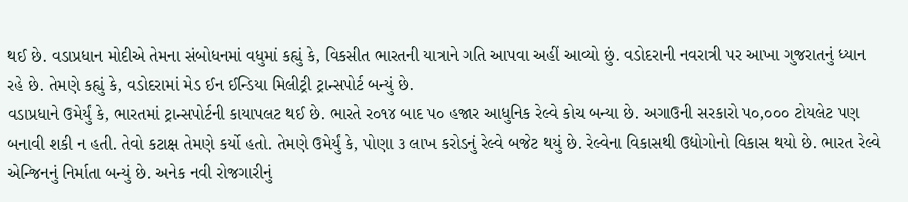થઈ છે. વડાપ્રધાન મોદીએ તેમના સંબોધનમાં વધુમાં કહ્યું કે, વિકસીત ભારતની યાત્રાને ગતિ આપવા અહીં આવ્યો છું. વડોદરાની નવરાત્રી પર આખા ગુજરાતનું ધ્યાન રહે છે. તેમણે કહ્યું કે, વડોદરામાં મેડ ઈન ઈન્ડિયા મિલીટ્રી ટ્રાન્સપોર્ટ બન્યું છે.
વડાપ્રધાને ઉમેર્યું કે, ભારતમાં ટ્રાન્સપોર્ટની કાયાપલટ થઈ છે. ભારતે ર૦૧૪ બાદ પ૦ હજાર આધુનિક રેલ્વે કોચ બન્યા છે. અગાઉની સરકારો પ૦,૦૦૦ ટોયલેટ પણ બનાવી શકી ન હતી. તેવો કટાક્ષ તેમણે કર્યો હતો. તેમણે ઉમેર્યું કે, પોણા ૩ લાખ કરોડનું રેલ્વે બજેટ થયું છે. રેલ્વેના વિકાસથી ઉદ્યોગોનો વિકાસ થયો છે. ભારત રેલ્વે એન્જિનનું નિર્માતા બન્યું છે. અનેક નવી રોજગારીનું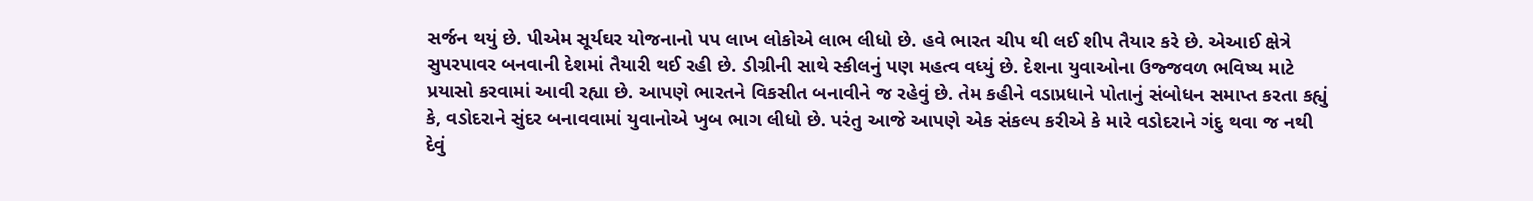સર્જન થયું છે. પીએમ સૂર્યઘર યોજનાનો પપ લાખ લોકોએ લાભ લીધો છે. હવે ભારત ચીપ થી લઈ શીપ તૈયાર કરે છે. એઆઈ ક્ષેત્રે સુપરપાવર બનવાની દેશમાં તૈયારી થઈ રહી છે. ડીગ્રીની સાથે સ્કીલનું પણ મહત્વ વધ્યું છે. દેશના યુવાઓના ઉજ્જવળ ભવિષ્ય માટે પ્રયાસો કરવામાં આવી રહ્યા છે. આપણે ભારતને વિકસીત બનાવીને જ રહેવું છે. તેમ કહીને વડાપ્રધાને પોતાનું સંબોધન સમાપ્ત કરતા કહ્યું કે, વડોદરાને સુંદર બનાવવામાં યુવાનોએ ખુબ ભાગ લીધો છે. પરંતુ આજે આપણે એક સંકલ્પ કરીએ કે મારે વડોદરાને ગંદુ થવા જ નથી દેવું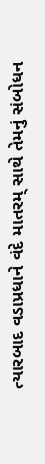ત્યારબાદ વડાપ્રધાને વંદે માતરમ્ સાથે તેમનું સંબોધન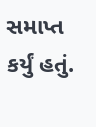સમાપ્ત કર્યું હતું.